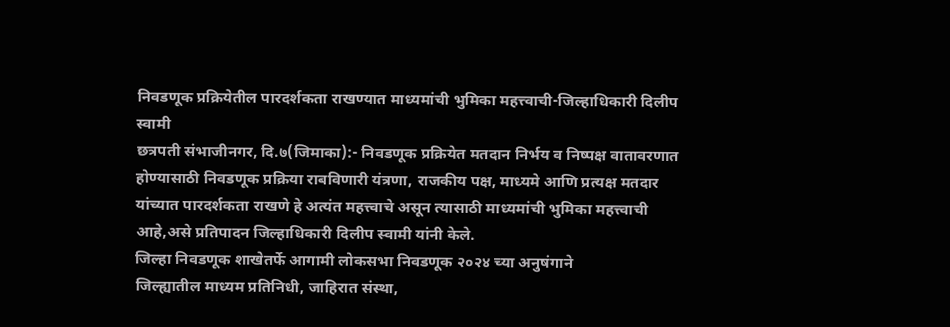निवडणूक प्रक्रियेतील पारदर्शकता राखण्यात माध्यमांची भुमिका महत्त्वाची-जिल्हाधिकारी दिलीप स्वामी
छत्रपती संभाजीनगर, दि.७(जिमाका):- निवडणूक प्रक्रियेत मतदान निर्भय व निष्पक्ष वातावरणात होण्यासाठी निवडणूक प्रक्रिया राबविणारी यंत्रणा, राजकीय पक्ष, माध्यमे आणि प्रत्यक्ष मतदार यांच्यात पारदर्शकता राखणे हे अत्यंत महत्त्वाचे असून त्यासाठी माध्यमांची भुमिका महत्त्वाची आहे,असे प्रतिपादन जिल्हाधिकारी दिलीप स्वामी यांनी केले.
जिल्हा निवडणूक शाखेतर्फे आगामी लोकसभा निवडणूक २०२४ च्या अनुषंगाने
जिल्ह्यातील माध्यम प्रतिनिधी, जाहिरात संस्था,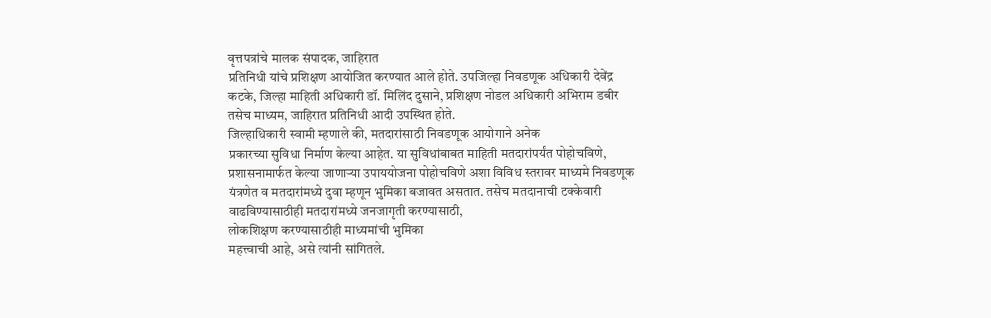वृत्तपत्रांचे मालक संपादक, जाहिरात
प्रतिनिधी यांचे प्रशिक्षण आयोजित करण्यात आले होते. उपजिल्हा निवडणूक अधिकारी देवेंद्र
कटके, जिल्हा माहिती अधिकारी डॉ. मिलिंद दुसाने, प्रशिक्षण नोडल अधिकारी अभिराम डबीर
तसेच माध्यम, जाहिरात प्रतिनिधी आदी उपस्थित होते.
जिल्हाधिकारी स्वामी म्हणाले की, मतदारांसाठी निवडणूक आयोगाने अनेक
प्रकारच्या सुविधा निर्माण केल्या आहेत. या सुविधांबाबत माहिती मतदारांपर्यंत पोहोचविणे,
प्रशासनामार्फत केल्या जाणाऱ्या उपाययोजना पोहोचविणे अशा विविध स्तरावर माध्यमे निवडणूक
यंत्रणेत व मतदारांमध्ये दुवा म्हणून भुमिका बजावत असतात. तसेच मतदानाची टक्केवारी
वाढविण्यासाठीही मतदारांमध्ये जनजागृती करण्यासाठी,
लोकशिक्षण करण्यासाठीही माध्यमांची भुमिका
महत्त्वाची आहे, असे त्यांनी सांगितले.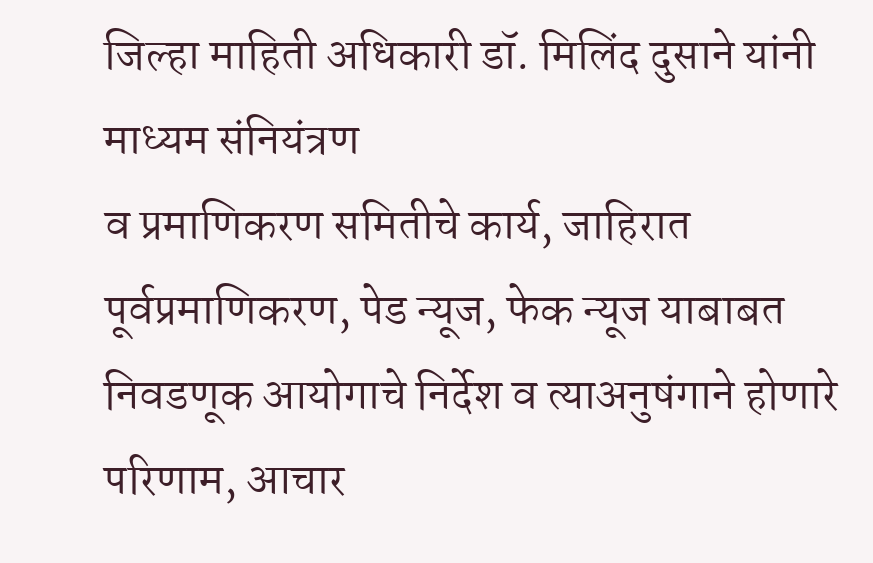जिल्हा माहिती अधिकारी डॉ. मिलिंद दुसाने यांनी माध्यम संनियंत्रण
व प्रमाणिकरण समितीचे कार्य, जाहिरात पूर्वप्रमाणिकरण, पेड न्यूज, फेक न्यूज याबाबत
निवडणूक आयोगाचे निर्देश व त्याअनुषंगाने होणारे परिणाम, आचार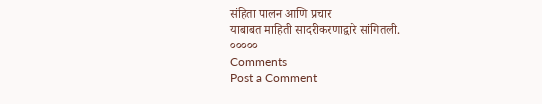संहिता पालन आणि प्रचार
याबाबत माहिती सादरीकरणाद्वारे सांगितली.
०००००
Comments
Post a Comment